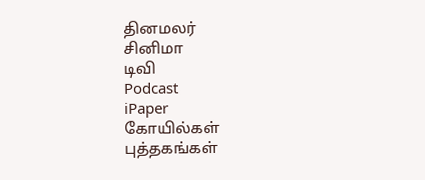தினமலர்
சினிமா
டிவி
Podcast
iPaper
கோயில்கள்
புத்தகங்கள்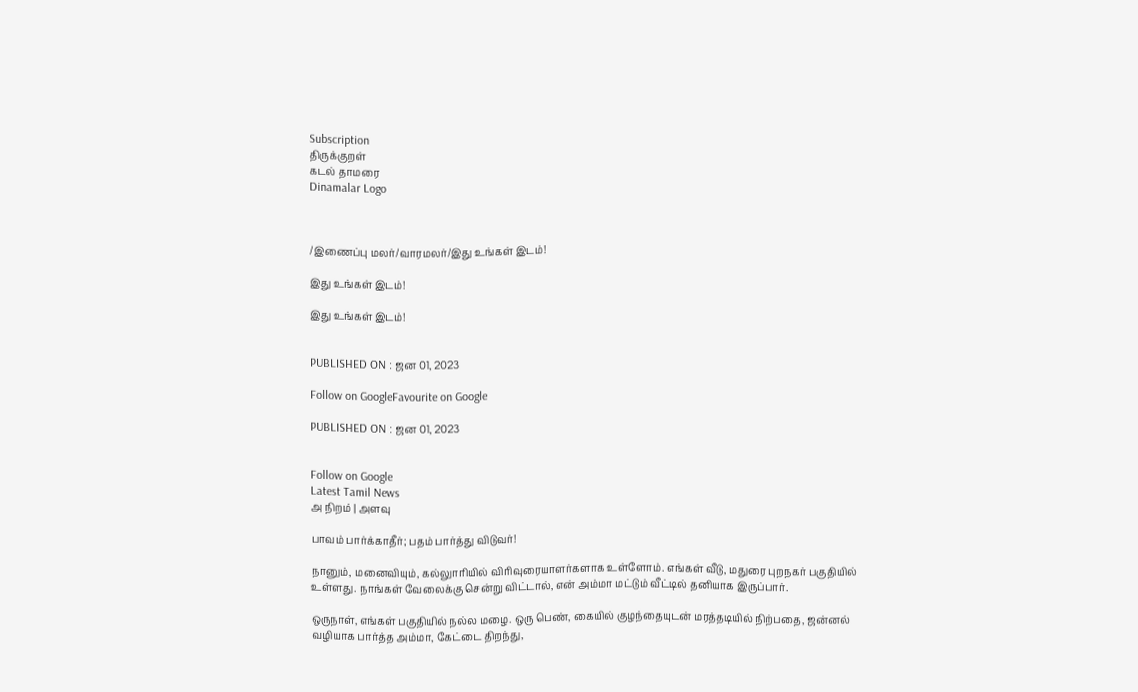Subscription
திருக்குறள்
கடல் தாமரை
Dinamalar Logo



/இணைப்பு மலர்/வாரமலர்/இது உங்கள் இடம்!

இது உங்கள் இடம்!

இது உங்கள் இடம்!


PUBLISHED ON : ஜன 01, 2023

Follow on GoogleFavourite on Google

PUBLISHED ON : ஜன 01, 2023


Follow on Google
Latest Tamil News
அ நிறம் | அளவு

பாவம் பார்க்காதீர்; பதம் பார்த்து விடுவர்!

நானும், மனைவியும், கல்லுாரியில் விரிவுரையாளர்களாக உள்ளோம். எங்கள் வீடு, மதுரை புறநகர் பகுதியில் உள்ளது. நாங்கள் வேலைக்கு சென்று விட்டால், என் அம்மா மட்டும் வீட்டில் தனியாக இருப்பார்.

ஒருநாள், எங்கள் பகுதியில் நல்ல மழை. ஒரு பெண், கையில் குழந்தையுடன் மரத்தடியில் நிற்பதை, ஜன்னல் வழியாக பார்த்த அம்மா, கேட்டை திறந்து,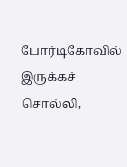போர்டிகோவில் இருக்கச் சொல்லி,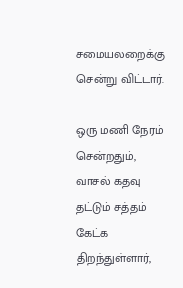சமையலறைக்கு சென்று விட்டார்.

ஒரு மணி நேரம் சென்றதும், வாசல் கதவு தட்டும் சத்தம் கேட்க திறந்துள்ளார்,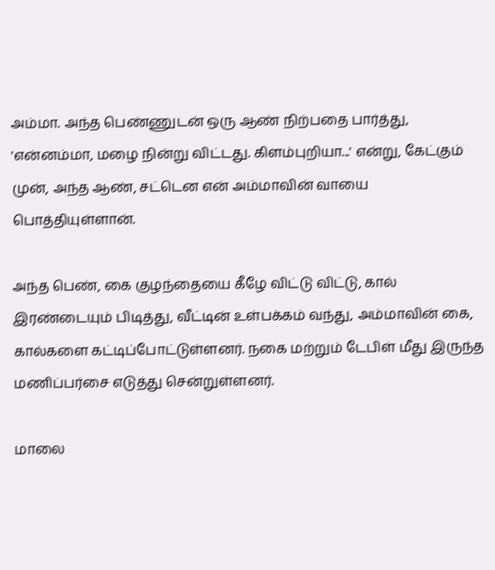அம்மா. அந்த பெண்ணுடன் ஒரு ஆண் நிற்பதை பார்த்து, 'என்னம்மா, மழை நின்று விட்டது. கிளம்புறியா...' என்று, கேட்கும் முன், அந்த ஆண், சட்டென என் அம்மாவின் வாயை பொத்தியுள்ளான்.

அந்த பெண், கை குழந்தையை கீழே விட்டு விட்டு, கால் இரண்டையும் பிடித்து, வீட்டின் உள்பக்கம் வந்து, அம்மாவின் கை, கால்களை கட்டிப்போட்டுள்ளனர். நகை மற்றும் டேபிள் மீது இருந்த மணிப்பர்சை எடுத்து சென்றுள்ளனர்.

மாலை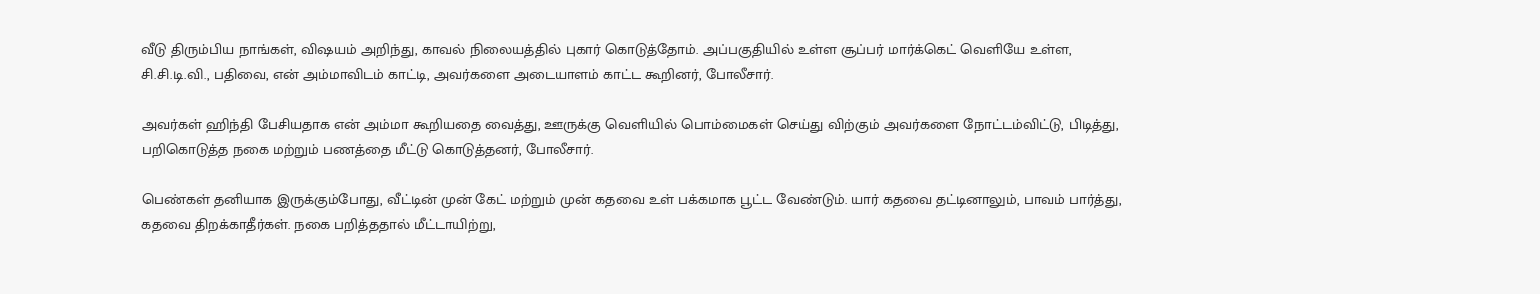வீடு திரும்பிய நாங்கள், விஷயம் அறிந்து, காவல் நிலையத்தில் புகார் கொடுத்தோம். அப்பகுதியில் உள்ள சூப்பர் மார்க்கெட் வெளியே உள்ள, சி.சி.டி.வி., பதிவை, என் அம்மாவிடம் காட்டி, அவர்களை அடையாளம் காட்ட கூறினர், போலீசார்.

அவர்கள் ஹிந்தி பேசியதாக என் அம்மா கூறியதை வைத்து, ஊருக்கு வெளியில் பொம்மைகள் செய்து விற்கும் அவர்களை நோட்டம்விட்டு, பிடித்து, பறிகொடுத்த நகை மற்றும் பணத்தை மீட்டு கொடுத்தனர், போலீசார்.

பெண்கள் தனியாக இருக்கும்போது, வீட்டின் முன் கேட் மற்றும் முன் கதவை உள் பக்கமாக பூட்ட வேண்டும். யார் கதவை தட்டினாலும், பாவம் பார்த்து, கதவை திறக்காதீர்கள். நகை பறித்ததால் மீட்டாயிற்று,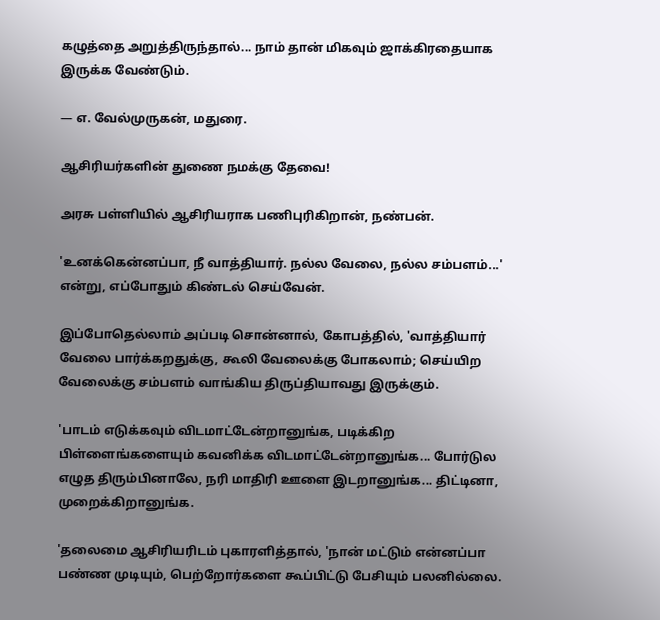கழுத்தை அறுத்திருந்தால்... நாம் தான் மிகவும் ஜாக்கிரதையாக இருக்க வேண்டும்.

— எ. வேல்முருகன், மதுரை.

ஆசிரியர்களின் துணை நமக்கு தேவை!

அரசு பள்ளியில் ஆசிரியராக பணிபுரிகிறான், நண்பன்.

'உனக்கென்னப்பா, நீ வாத்தியார். நல்ல வேலை, நல்ல சம்பளம்...' என்று, எப்போதும் கிண்டல் செய்வேன்.

இப்போதெல்லாம் அப்படி சொன்னால், கோபத்தில், 'வாத்தியார் வேலை பார்க்கறதுக்கு, கூலி வேலைக்கு போகலாம்; செய்யிற வேலைக்கு சம்பளம் வாங்கிய திருப்தியாவது இருக்கும்.

'பாடம் எடுக்கவும் விடமாட்டேன்றானுங்க, படிக்கிற பிள்ளைங்களையும் கவனிக்க விடமாட்டேன்றானுங்க... போர்டுல எழுத திரும்பினாலே, நரி மாதிரி ஊளை இடறானுங்க... திட்டினா, முறைக்கிறானுங்க.

'தலைமை ஆசிரியரிடம் புகாரளித்தால், 'நான் மட்டும் என்னப்பா பண்ண முடியும், பெற்றோர்களை கூப்பிட்டு பேசியும் பலனில்லை.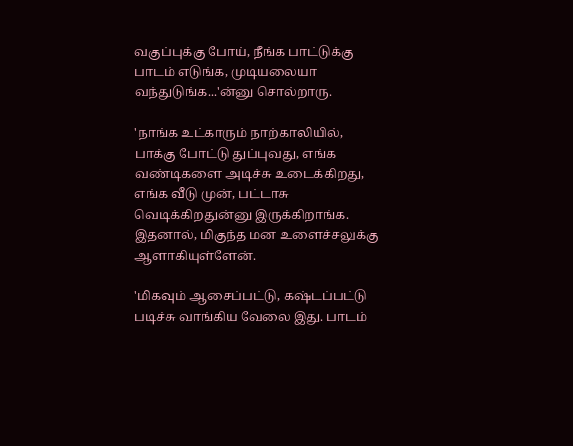வகுப்புக்கு போய், நீங்க பாட்டுக்கு பாடம் எடுங்க, முடியலையா வந்துடுங்க...'ன்னு சொல்றாரு.

'நாங்க உட்காரும் நாற்காலியில், பாக்கு போட்டு துப்புவது, எங்க வண்டிகளை அடிச்சு உடைக்கிறது, எங்க வீடு முன், பட்டாசு வெடிக்கிறதுன்னு இருக்கிறாங்க. இதனால், மிகுந்த மன உளைச்சலுக்கு ஆளாகியுள்ளேன்.

'மிகவும் ஆசைப்பட்டு, கஷ்டப்பட்டு படிச்சு வாங்கிய வேலை இது. பாடம்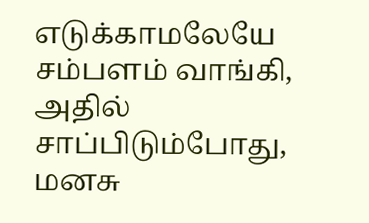எடுக்காமலேயே சம்பளம் வாங்கி, அதில் சாப்பிடும்போது, மனசு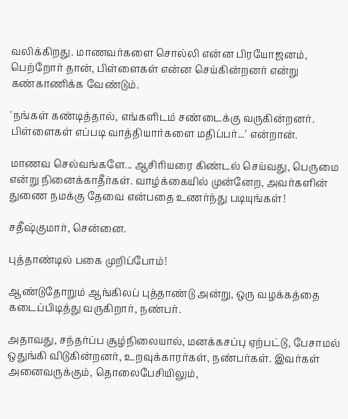வலிக்கிறது. மாணவர்களை சொல்லி என்ன பிரயோஜனம், பெற்றோர் தான், பிள்ளைகள் என்ன செய்கின்றனர் என்று கண்காணிக்க வேண்டும்.

'நங்கள் கண்டித்தால், எங்களிடம் சண்டைக்கு வருகின்றனர். பிள்ளைகள் எப்படி வாத்தியார்களை மதிப்பர்...' என்றான்.

மாணவ செல்வங்களே... ஆசிரியரை கிண்டல் செய்வது, பெருமை என்று நினைக்காதீர்கள். வாழ்க்கையில் முன்னேற, அவர்களின் துணை நமக்கு தேவை என்பதை உணர்ந்து படியுங்கள்!

சதீஷ்குமார், சென்னை.

புத்தாண்டில் பகை முறிப்போம்!

ஆண்டுதோறும் ஆங்கிலப் புத்தாண்டு அன்று, ஒரு வழக்கத்தை கடைப்பிடித்து வருகிறார், நண்பர்.

அதாவது, சந்தர்ப்ப சூழ்நிலையால், மனக்கசப்பு ஏற்பட்டு, பேசாமல் ஒதுங்கி விடுகின்றனர், உறவுக்காரர்கள், நண்பர்கள். இவர்கள் அனைவருக்கும், தொலைபேசியிலும்,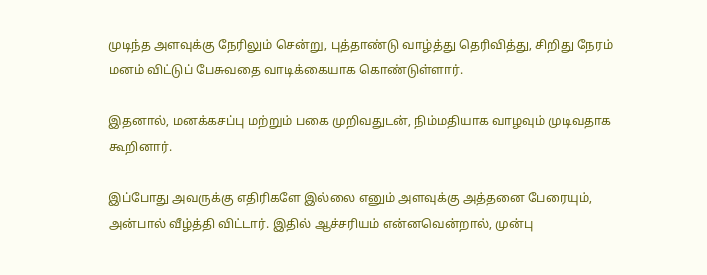முடிந்த அளவுக்கு நேரிலும் சென்று, புத்தாண்டு வாழ்த்து தெரிவித்து, சிறிது நேரம் மனம் விட்டுப் பேசுவதை வாடிக்கையாக கொண்டுள்ளார்.

இதனால், மனக்கசப்பு மற்றும் பகை முறிவதுடன், நிம்மதியாக வாழவும் முடிவதாக கூறினார்.

இப்போது அவருக்கு எதிரிகளே இல்லை எனும் அளவுக்கு அத்தனை பேரையும், அன்பால் வீழ்த்தி விட்டார். இதில் ஆச்சரியம் என்னவென்றால், முன்பு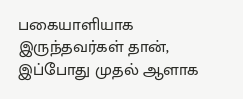பகையாளியாக இருந்தவர்கள் தான், இப்போது முதல் ஆளாக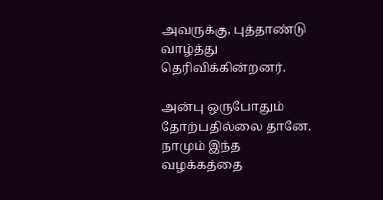அவருக்கு, புத்தாண்டு வாழ்த்து தெரிவிக்கின்றனர்.

அன்பு ஒருபோதும் தோற்பதில்லை தானே. நாமும் இந்த வழக்கத்தை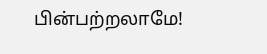பின்பற்றலாமே!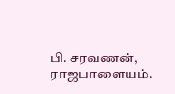பி. சரவணன், ராஜபாளையம்.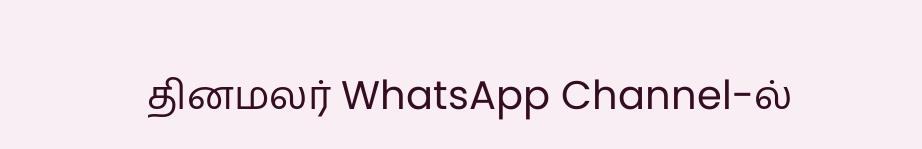தினமலர் WhatsApp Channel-ல்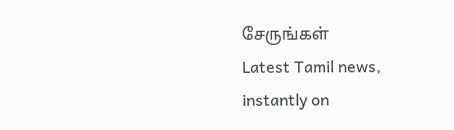சேருங்கள்
Latest Tamil news, instantly on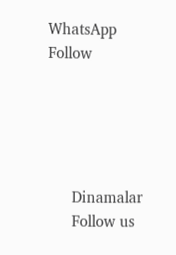WhatsApp
Follow





      Dinamalar
      Follow us